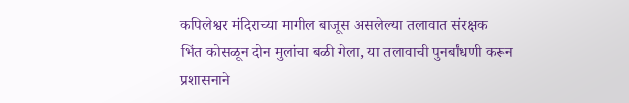कपिलेश्वर मंदिराच्या मागील बाजूस असलेल्या तलावात संरक्षक भिंत कोसळून दोन मुलांचा बळी गेला, या तलावाची पुनर्बांधणी करून प्रशासनाने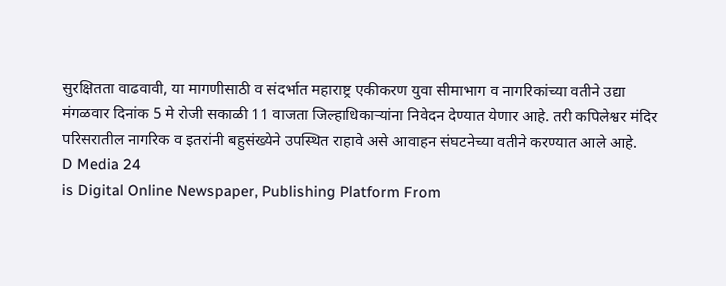सुरक्षितता वाढवावी, या मागणीसाठी व संदर्भात महाराष्ट्र एकीकरण युवा सीमाभाग व नागरिकांच्या वतीने उद्या मंगळवार दिनांक 5 मे रोजी सकाळी 11 वाजता जिल्हाधिकाऱ्यांना निवेदन देण्यात येणार आहे. तरी कपिलेश्वर मंदिर परिसरातील नागरिक व इतरांनी बहुसंख्येने उपस्थित राहावे असे आवाहन संघटनेच्या वतीने करण्यात आले आहे.
D Media 24
is Digital Online Newspaper, Publishing Platform From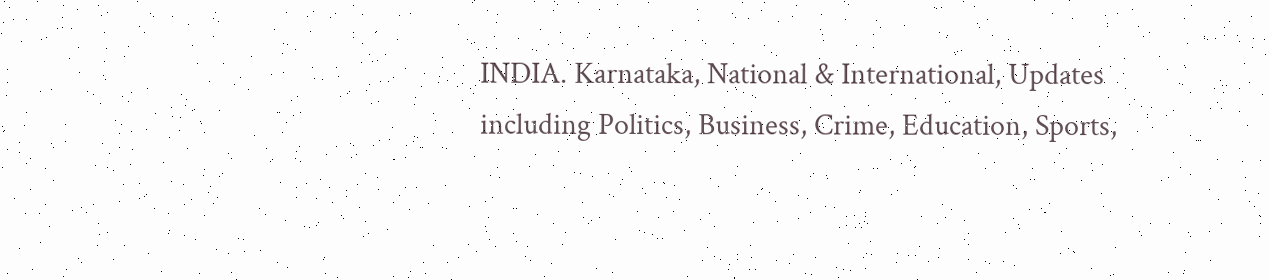INDIA. Karnataka, National & International, Updates including Politics, Business, Crime, Education, Sports,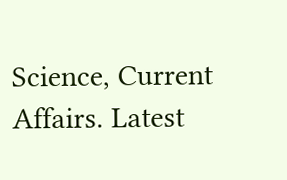Science, Current Affairs. Latest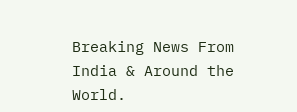Breaking News From India & Around the World.